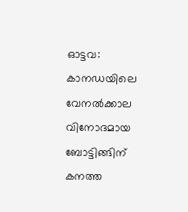ഓട്ടവ: കാനഡയിലെ വേനൽക്കാല വിനോദമായ ബോട്ടിങ്ങിന് കനത്ത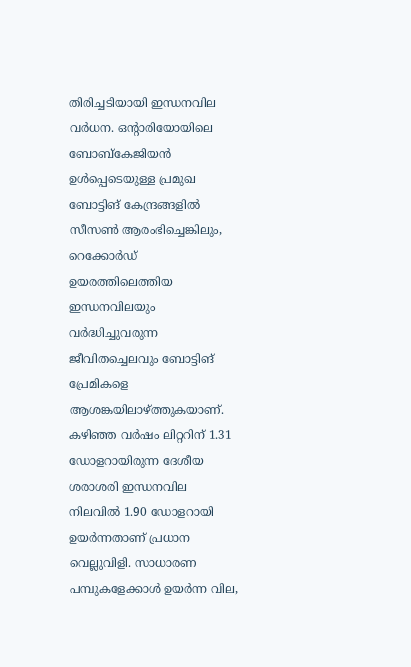തിരിച്ചടിയായി ഇന്ധനവില വർധന. ഒന്റാരിയോയിലെ ബോബ്കേജിയൻ ഉൾപ്പെടെയുള്ള പ്രമുഖ ബോട്ടിങ് കേന്ദ്രങ്ങളിൽ സീസൺ ആരംഭിച്ചെങ്കിലും, റെക്കോർഡ് ഉയരത്തിലെത്തിയ ഇന്ധനവിലയും വർദ്ധിച്ചുവരുന്ന ജീവിതച്ചെലവും ബോട്ടിങ് പ്രേമികളെ ആശങ്കയിലാഴ്ത്തുകയാണ്. കഴിഞ്ഞ വർഷം ലിറ്ററിന് 1.31 ഡോളറായിരുന്ന ദേശീയ ശരാശരി ഇന്ധനവില നിലവിൽ 1.90 ഡോളറായി ഉയർന്നതാണ് പ്രധാന വെല്ലുവിളി. സാധാരണ പമ്പുകളേക്കാൾ ഉയർന്ന വില,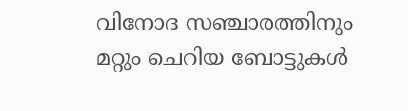വിനോദ സഞ്ചാരത്തിനും മറ്റും ചെറിയ ബോട്ടുകൾ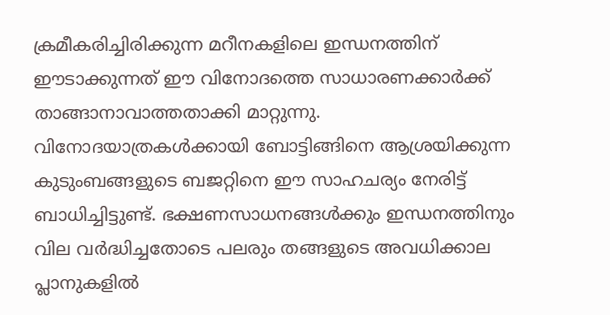ക്രമീകരിച്ചിരിക്കുന്ന മറീനകളിലെ ഇന്ധനത്തിന് ഈടാക്കുന്നത് ഈ വിനോദത്തെ സാധാരണക്കാർക്ക് താങ്ങാനാവാത്തതാക്കി മാറ്റുന്നു.
വിനോദയാത്രകൾക്കായി ബോട്ടിങ്ങിനെ ആശ്രയിക്കുന്ന കുടുംബങ്ങളുടെ ബജറ്റിനെ ഈ സാഹചര്യം നേരിട്ട് ബാധിച്ചിട്ടുണ്ട്. ഭക്ഷണസാധനങ്ങൾക്കും ഇന്ധനത്തിനും വില വർദ്ധിച്ചതോടെ പലരും തങ്ങളുടെ അവധിക്കാല പ്ലാനുകളിൽ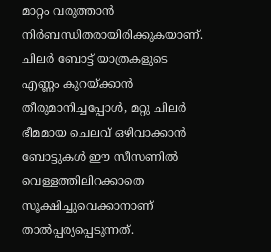മാറ്റം വരുത്താൻ നിർബന്ധിതരായിരിക്കുകയാണ്. ചിലർ ബോട്ട് യാത്രകളുടെ എണ്ണം കുറയ്ക്കാൻ തീരുമാനിച്ചപ്പോൾ, മറ്റു ചിലർ ഭീമമായ ചെലവ് ഒഴിവാക്കാൻ ബോട്ടുകൾ ഈ സീസണിൽ വെള്ളത്തിലിറക്കാതെ സൂക്ഷിച്ചുവെക്കാനാണ് താൽപ്പര്യപ്പെടുന്നത്.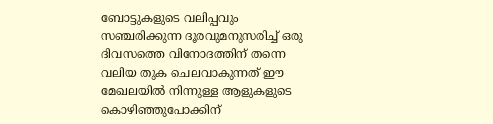ബോട്ടുകളുടെ വലിപ്പവും സഞ്ചരിക്കുന്ന ദൂരവുമനുസരിച്ച് ഒരു ദിവസത്തെ വിനോദത്തിന് തന്നെ വലിയ തുക ചെലവാകുന്നത് ഈ മേഖലയിൽ നിന്നുള്ള ആളുകളുടെ കൊഴിഞ്ഞുപോക്കിന്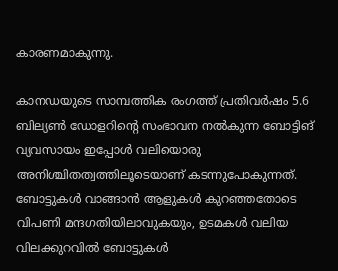കാരണമാകുന്നു.

കാനഡയുടെ സാമ്പത്തിക രംഗത്ത് പ്രതിവർഷം 5.6 ബില്യൺ ഡോളറിന്റെ സംഭാവന നൽകുന്ന ബോട്ടിങ് വ്യവസായം ഇപ്പോൾ വലിയൊരു അനിശ്ചിതത്വത്തിലൂടെയാണ് കടന്നുപോകുന്നത്. ബോട്ടുകൾ വാങ്ങാൻ ആളുകൾ കുറഞ്ഞതോടെ വിപണി മന്ദഗതിയിലാവുകയും, ഉടമകൾ വലിയ വിലക്കുറവിൽ ബോട്ടുകൾ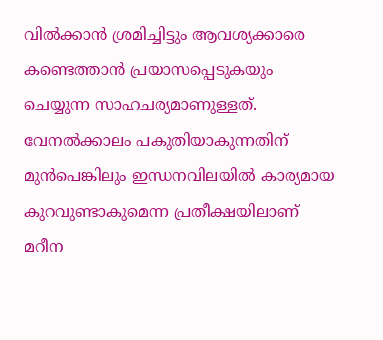വിൽക്കാൻ ശ്രമിച്ചിട്ടും ആവശ്യക്കാരെ കണ്ടെത്താൻ പ്രയാസപ്പെടുകയും ചെയ്യുന്ന സാഹചര്യമാണുള്ളത്. വേനൽക്കാലം പകുതിയാകുന്നതിന് മുൻപെങ്കിലും ഇന്ധനവിലയിൽ കാര്യമായ കുറവുണ്ടാകുമെന്ന പ്രതീക്ഷയിലാണ് മറീന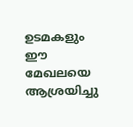ഉടമകളും ഈ മേഖലയെ ആശ്രയിച്ചു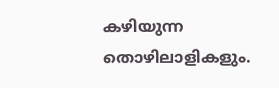കഴിയുന്ന തൊഴിലാളികളും.